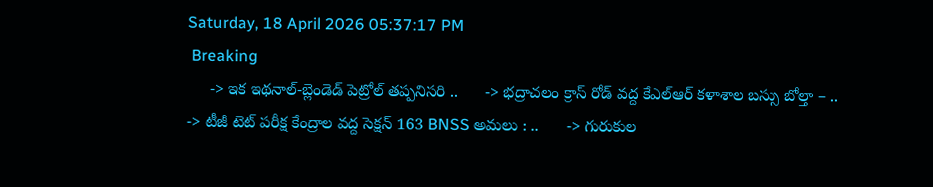Saturday, 18 April 2026 05:37:17 PM
 Breaking
     -> ఇక ఇథనాల్-బ్లెండెడ్ పెట్రోల్ తప్పనిసరి ..      -> భద్రాచలం క్రాస్ రోడ్ వద్ద కేఎల్ఆర్ కళాశాల బస్సు బోల్తా – ..      -> టీజీ టెట్ పరీక్ష కేంద్రాల వద్ద సెక్షన్ 163 BNSS అమలు : ..      -> గురుకుల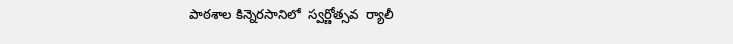పాఠశాల కిన్నెరసానిలో  స్వర్ణోత్సవ  ర్యాలీ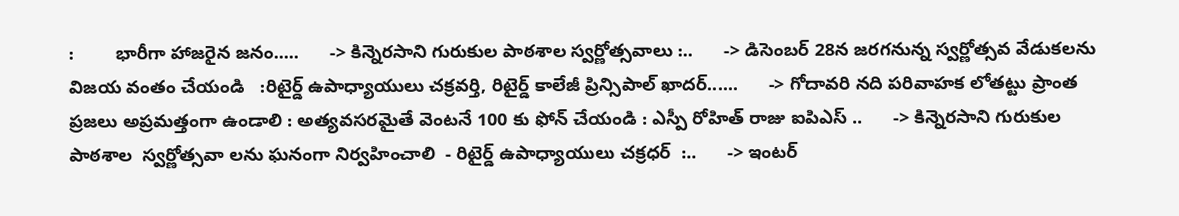:        భారీగా హాజరైన జనం.....      -> కిన్నెరసాని గురుకుల పాఠశాల స్వర్ణోత్సవాలు :..      -> డిసెంబర్ 28న జరగనున్న స్వర్ణోత్సవ వేడుకలను విజయ వంతం చేయండి   :రిటైర్డ్ ఉపాధ్యాయులు చక్రవర్తి, రిటైర్డ్ కాలేజీ ప్రిన్సిపాల్ ఖాదర్......      -> గోదావరి నది పరివాహక లోతట్టు ప్రాంత ప్రజలు అప్రమత్తంగా ఉండాలి : అత్యవసరమైతే వెంటనే 100 కు ఫోన్ చేయండి : ఎస్పీ రోహిత్ రాజు ఐపిఎస్ ..      -> కిన్నెరసాని గురుకుల పాఠశాల  స్వర్ణోత్సవా లను ఘనంగా నిర్వహించాలి  - రిటైర్డ్ ఉపాధ్యాయులు చక్రధర్  :..      -> ఇంటర్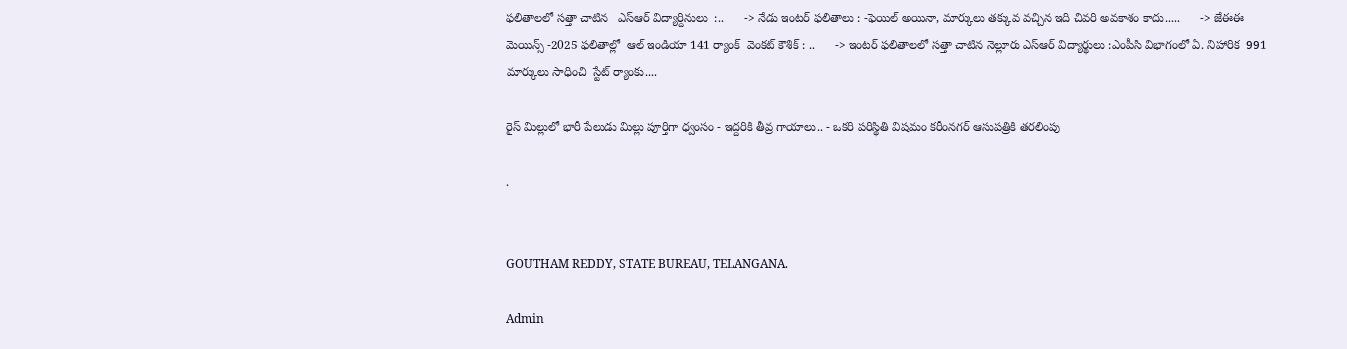ఫలితాలలో సత్తా చాటిన   ఎస్ఆర్ విద్యార్దినులు  :..      -> నేడు ఇంటర్ ఫలితాలు : -ఫెయిల్ అయినా, మార్కులు తక్కువ వచ్చిన ఇది చివరి అవకాశం కాదు.....      -> జేఈఈ మెయిన్స్ -2025 ఫలితాల్లో  ఆల్ ఇండియా 141 ర్యాంక్  వెంకట్ కౌశిక్ : ..      -> ఇంటర్ ఫలితాలలో సత్తా చాటిన నెల్లూరు ఎస్ఆర్ విద్యార్థులు :ఎంపీసి విభాగంలో ఏ. నిహారిక  991 మార్కులు సాధించి  స్టేట్ ర్యాంకు....

రైస్ మిల్లులో భారీ పేలుడు మిల్లు పూర్తిగా ధ్వంసం - ఇద్దరికి తీవ్ర గాయాలు.. - ఒకరి పరిస్థితి విషమం కరీంనగర్ ఆసుపత్రికి తరలింపు

.


GOUTHAM REDDY, STATE BUREAU, TELANGANA.

Admin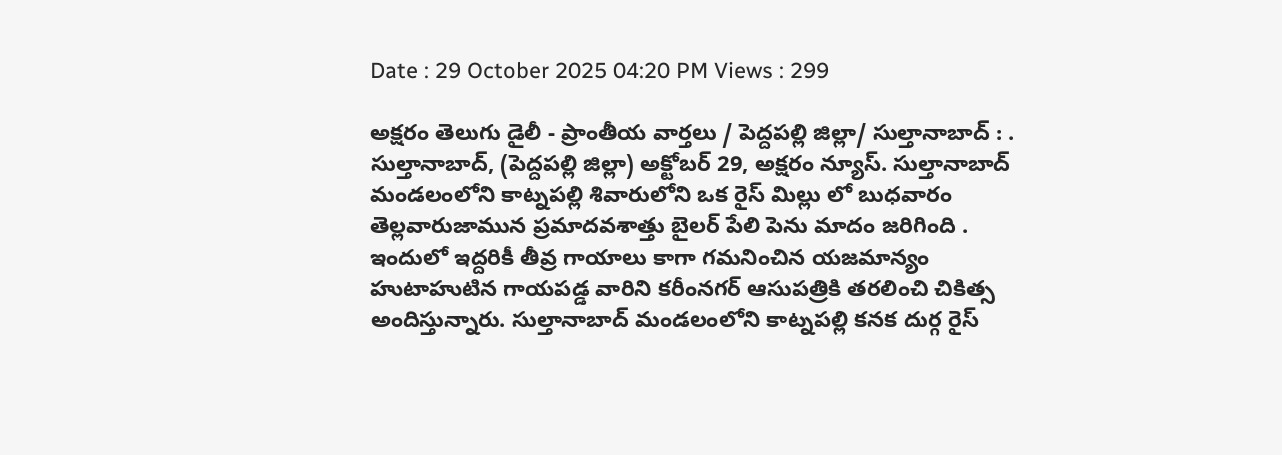Date : 29 October 2025 04:20 PM Views : 299

అక్షరం తెలుగు డైలీ - ప్రాంతీయ వార్తలు / పెద్దపల్లి జిల్లా/ సుల్తానాబాద్ : . సుల్తానాబాద్, (పెద్దపల్లి జిల్లా) అక్టోబర్ 29, అక్షరం న్యూస్. సుల్తానాబాద్ మండలంలోని కాట్నపల్లి శివారులోని ఒక రైస్ మిల్లు లో బుధవారం తెల్లవారుజామున ప్రమాదవశాత్తు బైలర్ పేలి పెను మాదం జరిగింది . ఇందులో ఇద్దరికీ తీవ్ర గాయాలు కాగా గమనించిన యజమాన్యం హుటాహుటిన గాయపడ్డ వారిని కరీంనగర్ ఆసుపత్రికి తరలించి చికిత్స అందిస్తున్నారు. సుల్తానాబాద్ మండలంలోని కాట్నపల్లి కనక దుర్గ రైస్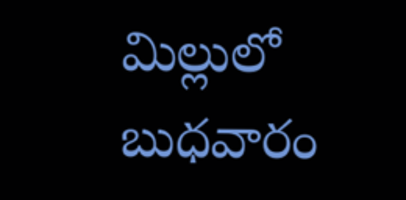మిల్లులో బుధవారం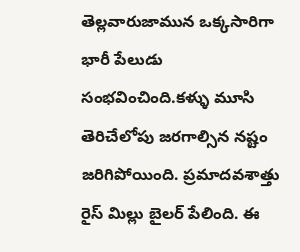తెల్లవారుజామున ఒక్కసారిగా భారీ పేలుడు సంభవించింది.కళ్ళు మూసి తెరిచేలోపు జరగాల్సిన నష్టం జరిగిపోయింది. ప్రమాదవశాత్తు రైస్ మిల్లు బైలర్ పేలింది. ఈ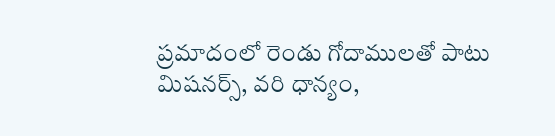ప్రమాదంలో రెండు గోదాములతో పాటు మిషనర్స్, వరి ధాన్యం,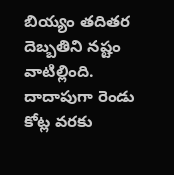బియ్యం తదితర దెబ్బతిని నష్టం వాటిల్లింది. దాదాపుగా రెండు కోట్ల వరకు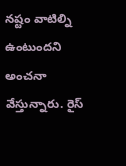నష్టం వాటిల్ని ఉంటుందని అంచనా వేస్తున్నారు. రైస్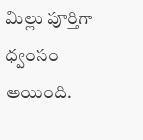మిల్లు పూర్తిగా ధ్వంసం అయింది.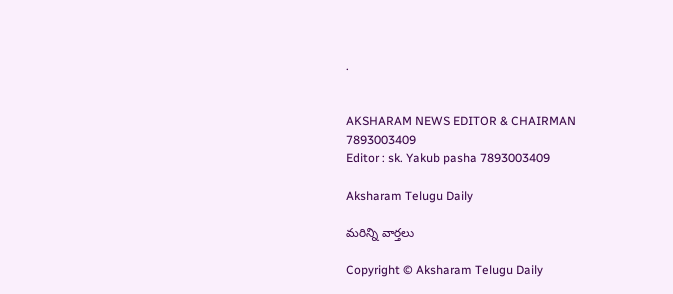.


AKSHARAM NEWS EDITOR & CHAIRMAN
7893003409
Editor : sk. Yakub pasha 7893003409

Aksharam Telugu Daily

మరిన్ని వార్తలు

Copyright © Aksharam Telugu Daily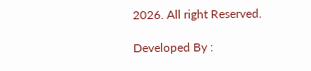2026. All right Reserved.

Developed By :